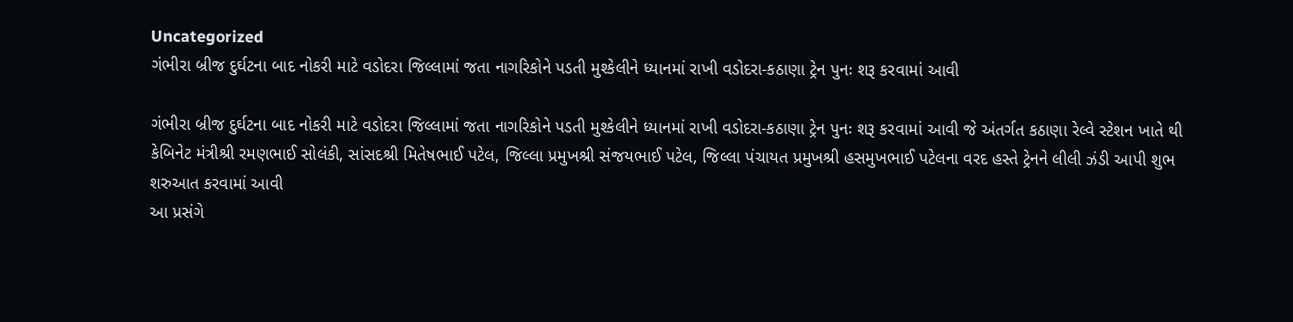Uncategorized
ગંભીરા બ્રીજ દુર્ઘટના બાદ નોકરી માટે વડોદરા જિલ્લામાં જતા નાગરિકોને પડતી મુશ્કેલીને ધ્યાનમાં રાખી વડોદરા-કઠાણા ટ્રેન પુનઃ શરૂ કરવામાં આવી

ગંભીરા બ્રીજ દુર્ઘટના બાદ નોકરી માટે વડોદરા જિલ્લામાં જતા નાગરિકોને પડતી મુશ્કેલીને ધ્યાનમાં રાખી વડોદરા-કઠાણા ટ્રેન પુનઃ શરૂ કરવામાં આવી જે અંતર્ગત કઠાણા રેલ્વે સ્ટેશન ખાતે થી કેબિનેટ મંત્રીશ્રી રમણભાઈ સોલંકી, સાંસદશ્રી મિતેષભાઈ પટેલ, જિલ્લા પ્રમુખશ્રી સંજયભાઈ પટેલ, જિલ્લા પંચાયત પ્રમુખશ્રી હસમુખભાઈ પટેલના વરદ હસ્તે ટ્રેનને લીલી ઝંડી આપી શુભ શરુઆત કરવામાં આવી
આ પ્રસંગે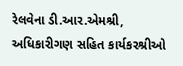રેલવેના ડી.આર.એમશ્રી, અધિકારીગણ સહિત કાર્યકરશ્રીઓ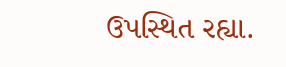ઉપસ્થિત રહ્યા.